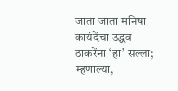जाता जाता मनिषा कायंदेंचा उद्धव ठाकरेंना ‘हा’ सल्ला; म्हणाल्या,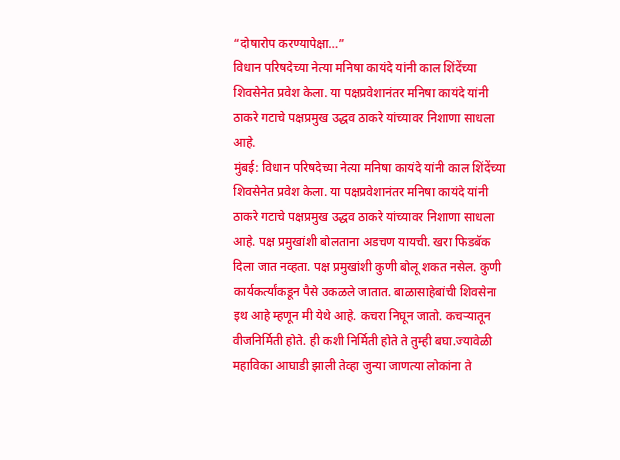“दोषारोप करण्यापेक्षा…”
विधान परिषदेच्या नेत्या मनिषा कायंदे यांनी काल शिंदेंच्या शिवसेनेत प्रवेश केला. या पक्षप्रवेशानंतर मनिषा कायंदे यांनी ठाकरे गटाचे पक्षप्रमुख उद्धव ठाकरे यांच्यावर निशाणा साधला आहे.
मुंबई: विधान परिषदेच्या नेत्या मनिषा कायंदे यांनी काल शिंदेंच्या शिवसेनेत प्रवेश केला. या पक्षप्रवेशानंतर मनिषा कायंदे यांनी ठाकरे गटाचे पक्षप्रमुख उद्धव ठाकरे यांच्यावर निशाणा साधला आहे. पक्ष प्रमुखांशी बोलताना अडचण यायची. खरा फिडबॅक दिला जात नव्हता. पक्ष प्रमुखांशी कुणी बोलू शकत नसेल. कुणी कार्यकर्त्यांकडून पैसे उकळले जातात. बाळासाहेबांची शिवसेना इथ आहे म्हणून मी येथे आहे. कचरा निघून जातो. कचऱ्यातून वीजनिर्मिती होते. ही कशी निर्मिती होते ते तुम्ही बघा.ज्यावेळी महाविका आघाडी झाली तेव्हा जुन्या जाणत्या लोकांना ते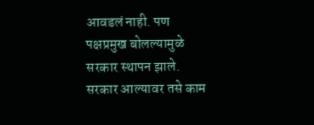आवडलं नाही. पण पक्षप्रमुख बोलल्यामुळे सरकार स्थापन झाले. सरकार आल्यावर तसे काम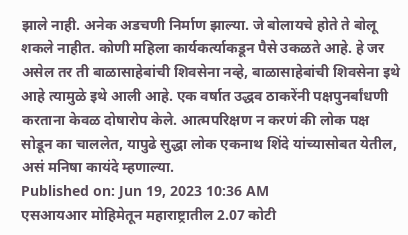झाले नाही. अनेक अडचणी निर्माण झाल्या. जे बोलायचे होते ते बोलू शकले नाहीत. कोणी महिला कार्यकर्त्याकडून पैसे उकळते आहे. हे जर असेल तर ती बाळासाहेबांची शिवसेना नव्हे, बाळासाहेबांची शिवसेना इथे आहे त्यामुळे इथे आली आहे. एक वर्षात उद्धव ठाकरेंनी पक्षपुनर्बांधणी करताना केवळ दोषारोप केले. आत्मपरिक्षण न करणं की लोक पक्ष सोडून का चाललेत, यापुढे सुद्धा लोक एकनाथ शिंदे यांच्यासोबत येतील, असं मनिषा कायंदे म्हणाल्या.
Published on: Jun 19, 2023 10:36 AM
एसआयआर मोहिमेतून महाराष्ट्रातील 2.07 कोटी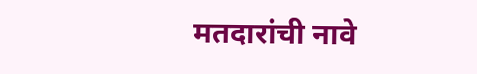मतदारांची नावे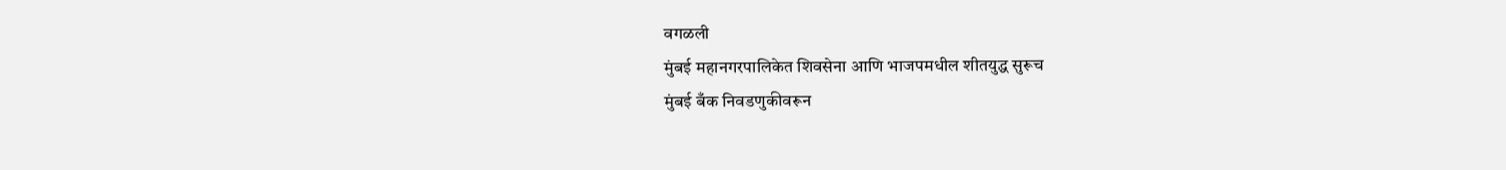वगळली
मुंबई महानगरपालिकेत शिवसेना आणि भाजपमधील शीतयुद्ध सुरूच
मुंबई बँक निवडणुकीवरून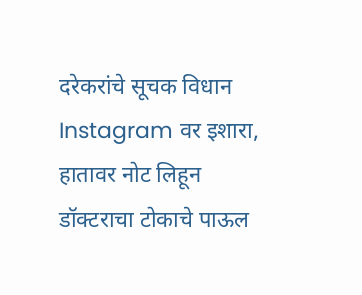दरेकरांचे सूचक विधान
Instagram वर इशारा, हातावर नोट लिहून डॉक्टराचा टोकाचे पाऊल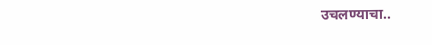उचलण्याचा..